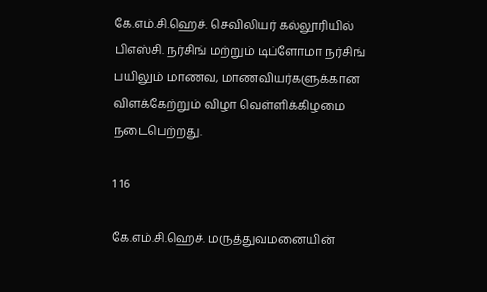கே.எம்.சி.ஹெச். செவிலியர் கல்லூரியில் பிஎஸ்சி. நர்சிங் மற்றும் டிப்ளோமா நர்சிங் பயிலும் மாணவ, மாணவியர்களுக்கான விளக்கேற்றும் விழா வெள்ளிக்கிழமை நடைபெற்றது.

1 16

கே.எம்.சி.ஹெச். மருத்துவமனையின்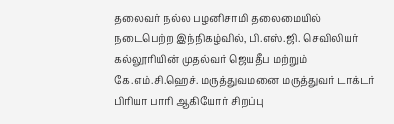தலைவர் நல்ல பழனிசாமி தலைமையில் நடைபெற்ற இந்நிகழ்வில், பி.எஸ்.ஜி. செவிலியர் கல்லூரியின் முதல்வர் ஜெயதீப மற்றும் கே.எம்.சி.ஹெச். மருத்துவமனை மருத்துவர் டாக்டர் பிரியா பாரி ஆகியோர் சிறப்பு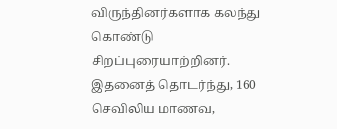விருந்தினர்களாக கலந்து கொண்டு சிறப்புரையாற்றினர். இதனைத் தொடர்ந்து, 160 செவிலிய மாணவ,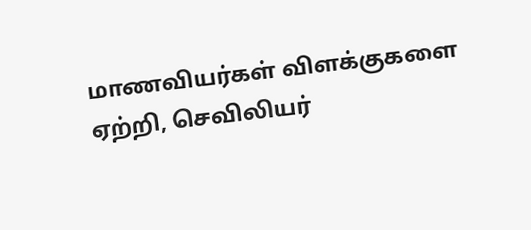மாணவியர்கள் விளக்குகளை ஏற்றி, செவிலியர்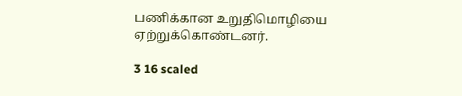பணிக்கான உறுதிமொழியை ஏற்றுக்கொண்டனர்.

3 16 scaled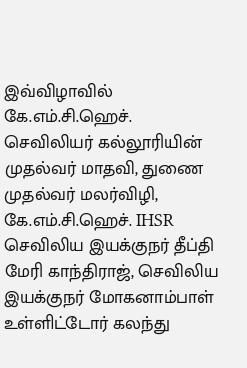இவ்விழாவில் கே.எம்.சி.ஹெச். செவிலியர் கல்லூரியின் முதல்வர் மாதவி, துணை முதல்வர் மலர்விழி, கே.எம்.சி.ஹெச். IHSR செவிலிய இயக்குநர் தீப்தி மேரி காந்திராஜ், செவிலிய இயக்குநர் மோகனாம்பாள் உள்ளிட்டோர் கலந்து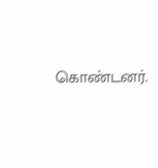கொண்டனர்.